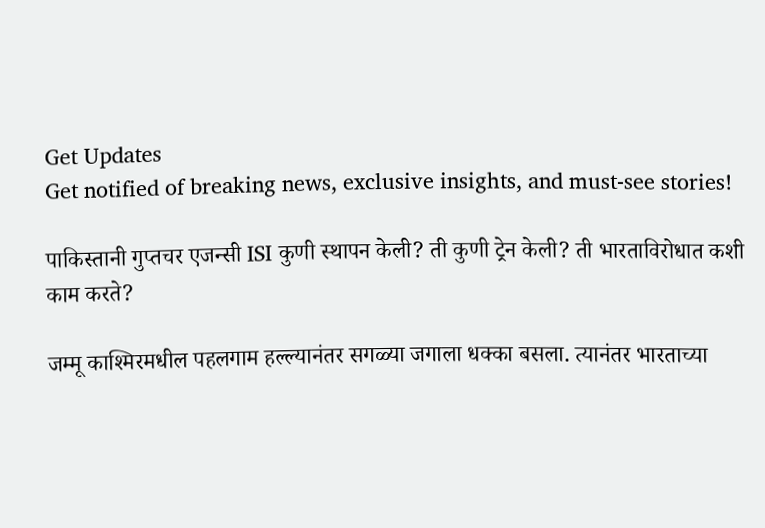Get Updates
Get notified of breaking news, exclusive insights, and must-see stories!

पाकिस्तानी गुप्तचर एजन्सी ISI कुणी स्थापन केली? ती कुणी ट्रेन केली? ती भारताविरोधात कशी काम करते?

जम्मू काश्मिरमधील पहलगाम हल्ल्यानंतर सगळ्या जगाला धक्का बसला. त्यानंतर भारताच्या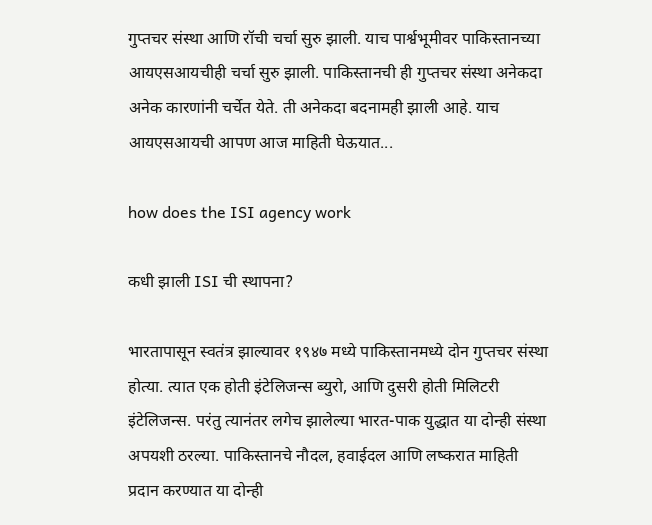गुप्तचर संस्था आणि रॉची चर्चा सुरु झाली. याच पार्श्वभूमीवर पाकिस्तानच्या आयएसआयचीही चर्चा सुरु झाली. पाकिस्तानची ही गुप्तचर संस्था अनेकदा अनेक कारणांनी चर्चेत येते. ती अनेकदा बदनामही झाली आहे. याच आयएसआयची आपण आज माहिती घेऊयात...

how does the ISI agency work

कधी झाली ISI ची स्थापना?

भारतापासून स्वतंत्र झाल्यावर १९४७ मध्ये पाकिस्तानमध्ये दोन गुप्तचर संस्था होत्या. त्यात एक होती इंटेलिजन्स ब्युरो, आणि दुसरी होती मिलिटरी इंटेलिजन्स. परंतु त्यानंतर लगेच झालेल्या भारत-पाक युद्धात या दोन्ही संस्था अपयशी ठरल्या. पाकिस्तानचे नौदल, हवाईदल आणि लष्करात माहिती प्रदान करण्यात या दोन्ही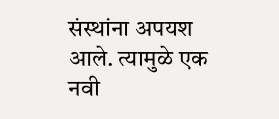संस्थांना अपयश आले. त्यामुळे एक नवी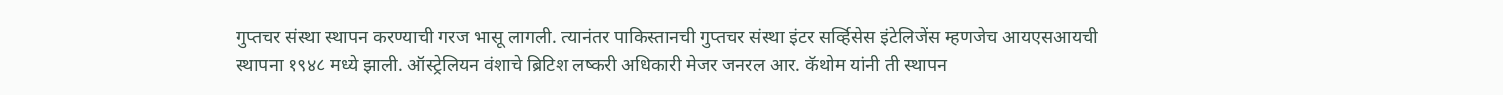गुप्तचर संस्था स्थापन करण्याची गरज भासू लागली. त्यानंतर पाकिस्तानची गुप्तचर संस्था इंटर सर्व्हिसेस इंटेलिजेंस म्हणजेच आयएसआयची स्थापना १९४८ मध्ये झाली. ऑस्ट्रेलियन वंशाचे ब्रिटिश लष्करी अधिकारी मेजर जनरल आर. कॅथोम यांनी ती स्थापन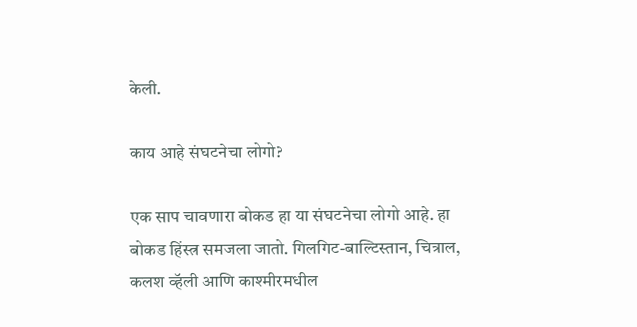केली.

काय आहे संघटनेचा लोगो?

एक साप चावणारा बोकड हा या संघटनेचा लोगो आहे. हा बोकड हिंस्त्र समजला जातो. गिलगिट-बाल्टिस्तान, चित्राल, कलश व्हॅली आणि काश्मीरमधील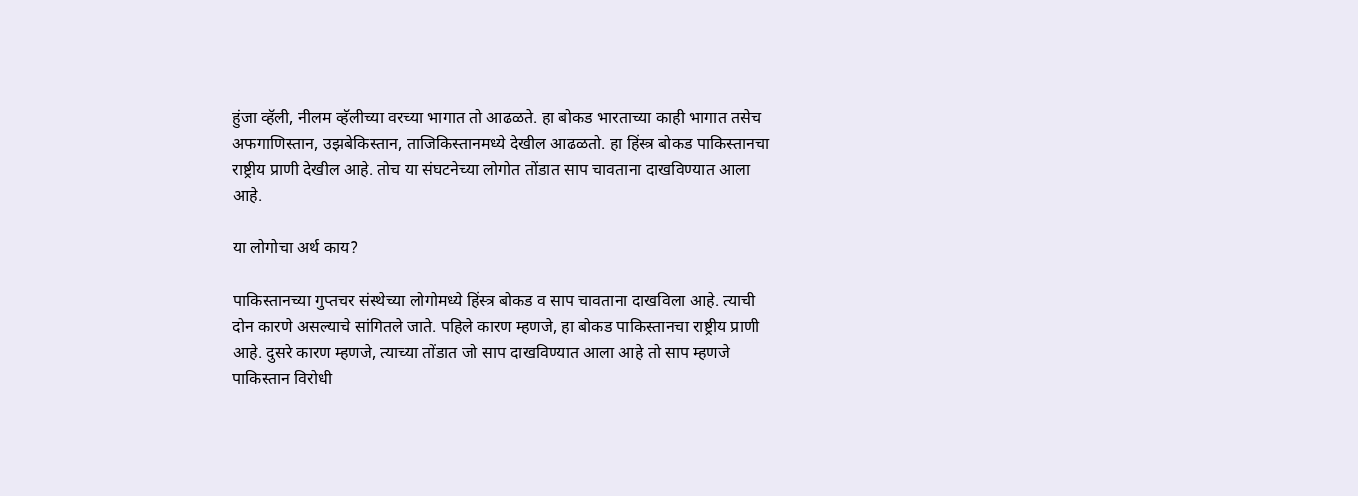हुंजा व्हॅली, नीलम व्हॅलीच्या वरच्या भागात तो आढळते. हा बोकड भारताच्या काही भागात तसेच अफगाणिस्तान, उझबेकिस्तान, ताजिकिस्तानमध्ये देखील आढळतो. हा हिंस्त्र बोकड पाकिस्तानचा राष्ट्रीय प्राणी देखील आहे. तोच या संघटनेच्या लोगोत तोंडात साप चावताना दाखविण्यात आला आहे.

या लोगोचा अर्थ काय?

पाकिस्तानच्या गुप्तचर संस्थेच्या लोगोमध्ये हिंस्त्र बोकड व साप चावताना दाखविला आहे. त्याची दोन कारणे असल्याचे सांगितले जाते. पहिले कारण म्हणजे, हा बोकड पाकिस्तानचा राष्ट्रीय प्राणी आहे. दुसरे कारण म्हणजे, त्याच्या तोंडात जो साप दाखविण्यात आला आहे तो साप म्हणजे पाकिस्तान विरोधी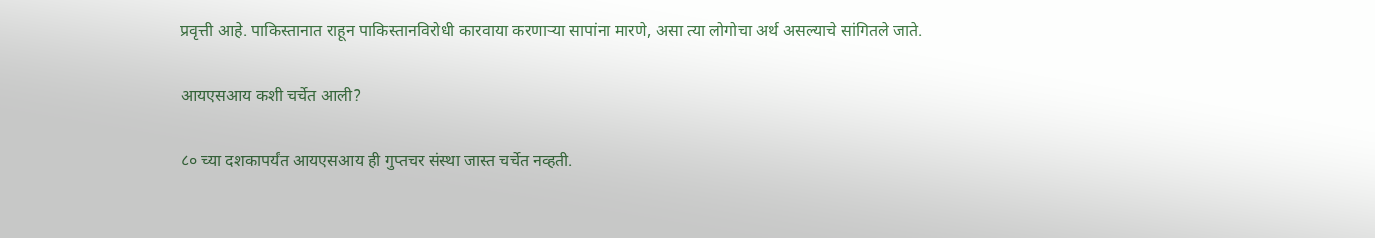प्रवृत्ती आहे. पाकिस्तानात राहून पाकिस्तानविरोधी कारवाया करणाऱ्या सापांना मारणे, असा त्या लोगोचा अर्थ असल्याचे सांगितले जाते.

आयएसआय कशी चर्चेत आली?

८० च्या दशकापर्यंत आयएसआय ही गुप्तचर संस्था जास्त चर्चेत नव्हती.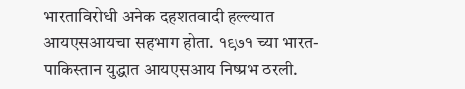भारताविरोधी अनेक दहशतवादी हल्ल्यात आयएसआयचा सहभाग होता. १९७१ च्या भारत-पाकिस्तान युद्धात आयएसआय निष्प्रभ ठरली.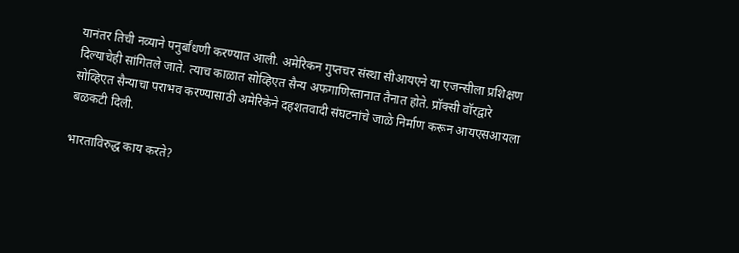यानंतर तिची नव्याने पनुर्बांधणी करण्यात आली. अमेरिकन गुप्तचर संस्था सीआयएने या एजन्सीला प्रशिक्षण दिल्याचेही सांगितले जाते. त्याच काळात सोव्हिएत सैन्य अफगाणिस्तानात तैनात होते. प्रॉक्सी वॉरद्वारे सोव्हिएत सैन्याचा पराभव करण्यासाठी अमेरिकेने दहशतवादी संघटनांचे जाळे निर्माण करून आयएसआयला बळकटी दिली.

भारताविरुद्ध काय करते?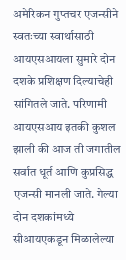अमेरिकन गुप्तचर एजन्सीने स्वतःच्या स्वार्थासाठी आयएसआयला सुमारे दोन दशके प्रशिक्षण दिल्याचेही सांगितले जाते. परिणामी आयएसआय इतकी कुशल झाली की आज ती जगातील सर्वात धूर्त आणि कुप्रसिद्ध एजन्सी मानली जाते. गेल्या दोन दशकांमध्ये सीआयएकडून मिळालेल्या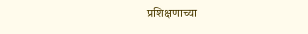प्रशिक्षणाच्या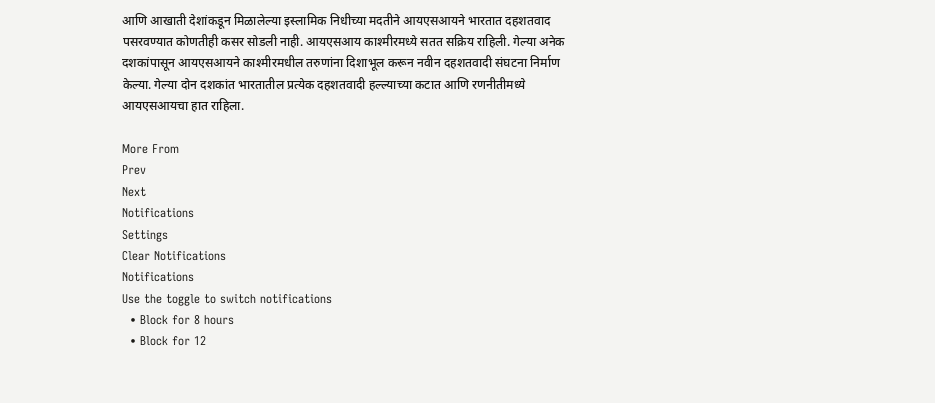आणि आखाती देशांकडून मिळालेल्या इस्लामिक निधीच्या मदतीने आयएसआयने भारतात दहशतवाद पसरवण्यात कोणतीही कसर सोडली नाही. आयएसआय काश्मीरमध्ये सतत सक्रिय राहिली. गेल्या अनेक दशकांपासून आयएसआयने काश्मीरमधील तरुणांना दिशाभूल करून नवीन दहशतवादी संघटना निर्माण केल्या. गेल्या दोन दशकांत भारतातील प्रत्येक दहशतवादी हल्ल्याच्या कटात आणि रणनीतीमध्ये आयएसआयचा हात राहिला.

More From
Prev
Next
Notifications
Settings
Clear Notifications
Notifications
Use the toggle to switch notifications
  • Block for 8 hours
  • Block for 12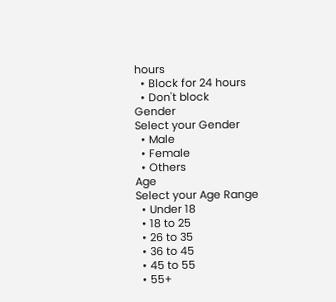hours
  • Block for 24 hours
  • Don't block
Gender
Select your Gender
  • Male
  • Female
  • Others
Age
Select your Age Range
  • Under 18
  • 18 to 25
  • 26 to 35
  • 36 to 45
  • 45 to 55
  • 55+